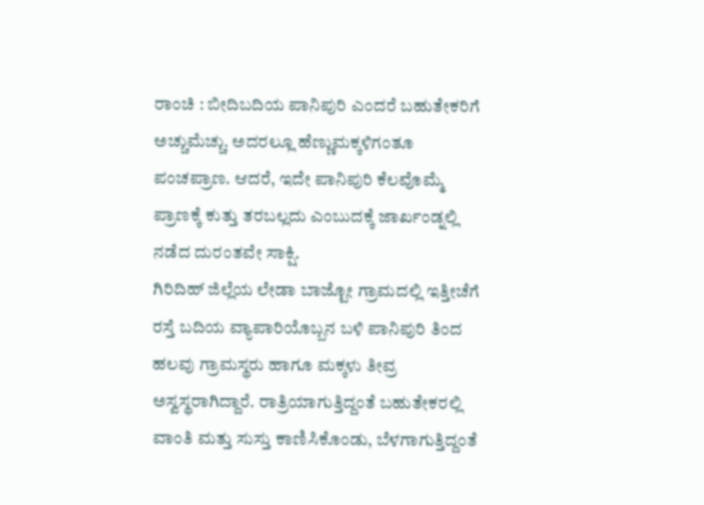ರಾಂಚಿ : ಬೀದಿಬದಿಯ ಪಾನಿಪುರಿ ಎಂದರೆ ಬಹುತೇಕರಿಗೆ ಅಚ್ಚುಮೆಚ್ಚು. ಅದರಲ್ಲೂ ಹೆಣ್ಣುಮಕ್ಕಳಿಗಂತೂ ಪಂಚಪ್ರಾಣ. ಆದರೆ, ಇದೇ ಪಾನಿಪುರಿ ಕೆಲವೊಮ್ಮೆ ಪ್ರಾಣಕ್ಕೆ ಕುತ್ತು ತರಬಲ್ಲದು ಎಂಬುದಕ್ಕೆ ಜಾರ್ಖಂಡ್ನಲ್ಲಿ ನಡೆದ ದುರಂತವೇ ಸಾಕ್ಷಿ.
ಗಿರಿದಿಹ್ ಜಿಲ್ಲೆಯ ಲೇಡಾ ಬಾಜ್ಟೋ ಗ್ರಾಮದಲ್ಲಿ ಇತ್ತೀಚೆಗೆ ರಸ್ತೆ ಬದಿಯ ವ್ಯಾಪಾರಿಯೊಬ್ಬನ ಬಳಿ ಪಾನಿಪುರಿ ತಿಂದ ಹಲವು ಗ್ರಾಮಸ್ಥರು ಹಾಗೂ ಮಕ್ಕಳು ತೀವ್ರ ಅಸ್ವಸ್ಥರಾಗಿದ್ದಾರೆ. ರಾತ್ರಿಯಾಗುತ್ತಿದ್ದಂತೆ ಬಹುತೇಕರಲ್ಲಿ ವಾಂತಿ ಮತ್ತು ಸುಸ್ತು ಕಾಣಿಸಿಕೊಂಡು, ಬೆಳಗಾಗುತ್ತಿದ್ದಂತೆ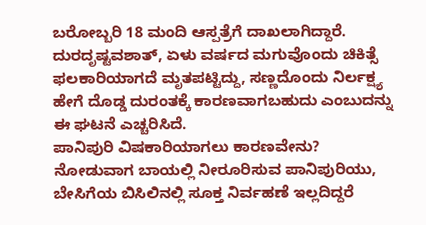ಬರೋಬ್ಬರಿ 18 ಮಂದಿ ಆಸ್ಪತ್ರೆಗೆ ದಾಖಲಾಗಿದ್ದಾರೆ. ದುರದೃಷ್ಟವಶಾತ್, ಏಳು ವರ್ಷದ ಮಗುವೊಂದು ಚಿಕಿತ್ಸೆ ಫಲಕಾರಿಯಾಗದೆ ಮೃತಪಟ್ಟಿದ್ದು, ಸಣ್ಣದೊಂದು ನಿರ್ಲಕ್ಷ್ಯ ಹೇಗೆ ದೊಡ್ಡ ದುರಂತಕ್ಕೆ ಕಾರಣವಾಗಬಹುದು ಎಂಬುದನ್ನು ಈ ಘಟನೆ ಎಚ್ಚರಿಸಿದೆ.
ಪಾನಿಪುರಿ ವಿಷಕಾರಿಯಾಗಲು ಕಾರಣವೇನು?
ನೋಡುವಾಗ ಬಾಯಲ್ಲಿ ನೀರೂರಿಸುವ ಪಾನಿಪುರಿಯು, ಬೇಸಿಗೆಯ ಬಿಸಿಲಿನಲ್ಲಿ ಸೂಕ್ತ ನಿರ್ವಹಣೆ ಇಲ್ಲದಿದ್ದರೆ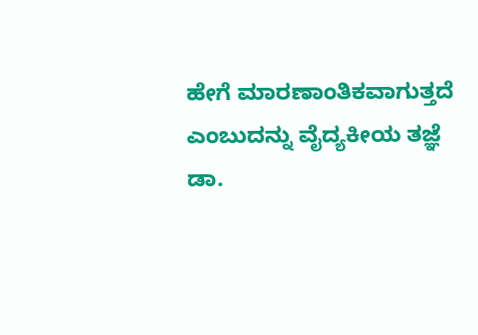ಹೇಗೆ ಮಾರಣಾಂತಿಕವಾಗುತ್ತದೆ ಎಂಬುದನ್ನು ವೈದ್ಯಕೀಯ ತಜ್ಞೆ ಡಾ.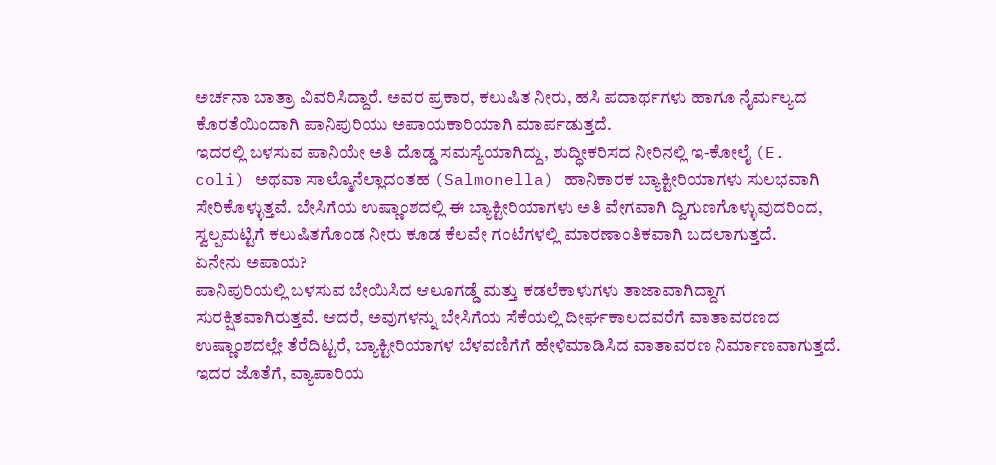ಅರ್ಚನಾ ಬಾತ್ರಾ ವಿವರಿಸಿದ್ದಾರೆ. ಅವರ ಪ್ರಕಾರ, ಕಲುಷಿತ ನೀರು, ಹಸಿ ಪದಾರ್ಥಗಳು ಹಾಗೂ ನೈರ್ಮಲ್ಯದ ಕೊರತೆಯಿಂದಾಗಿ ಪಾನಿಪುರಿಯು ಅಪಾಯಕಾರಿಯಾಗಿ ಮಾರ್ಪಡುತ್ತದೆ.
ಇದರಲ್ಲಿ ಬಳಸುವ ಪಾನಿಯೇ ಅತಿ ದೊಡ್ಡ ಸಮಸ್ಯೆಯಾಗಿದ್ದು, ಶುದ್ಧೀಕರಿಸದ ನೀರಿನಲ್ಲಿ ಇ-ಕೋಲೈ (E. coli) ಅಥವಾ ಸಾಲ್ಮೊನೆಲ್ಲಾದಂತಹ (Salmonella) ಹಾನಿಕಾರಕ ಬ್ಯಾಕ್ಟೀರಿಯಾಗಳು ಸುಲಭವಾಗಿ ಸೇರಿಕೊಳ್ಳುತ್ತವೆ. ಬೇಸಿಗೆಯ ಉಷ್ಣಾಂಶದಲ್ಲಿ ಈ ಬ್ಯಾಕ್ಟೀರಿಯಾಗಳು ಅತಿ ವೇಗವಾಗಿ ದ್ವಿಗುಣಗೊಳ್ಳುವುದರಿಂದ, ಸ್ವಲ್ಪಮಟ್ಟಿಗೆ ಕಲುಷಿತಗೊಂಡ ನೀರು ಕೂಡ ಕೆಲವೇ ಗಂಟೆಗಳಲ್ಲಿ ಮಾರಣಾಂತಿಕವಾಗಿ ಬದಲಾಗುತ್ತದೆ.
ಏನೇನು ಅಪಾಯ?
ಪಾನಿಪುರಿಯಲ್ಲಿ ಬಳಸುವ ಬೇಯಿಸಿದ ಆಲೂಗಡ್ಡೆ ಮತ್ತು ಕಡಲೆಕಾಳುಗಳು ತಾಜಾವಾಗಿದ್ದಾಗ ಸುರಕ್ಷಿತವಾಗಿರುತ್ತವೆ. ಆದರೆ, ಅವುಗಳನ್ನು ಬೇಸಿಗೆಯ ಸೆಕೆಯಲ್ಲಿ ದೀರ್ಘಕಾಲದವರೆಗೆ ವಾತಾವರಣದ ಉಷ್ಣಾಂಶದಲ್ಲೇ ತೆರೆದಿಟ್ಟರೆ, ಬ್ಯಾಕ್ಟೀರಿಯಾಗಳ ಬೆಳವಣಿಗೆಗೆ ಹೇಳಿಮಾಡಿಸಿದ ವಾತಾವರಣ ನಿರ್ಮಾಣವಾಗುತ್ತದೆ. ಇದರ ಜೊತೆಗೆ, ವ್ಯಾಪಾರಿಯ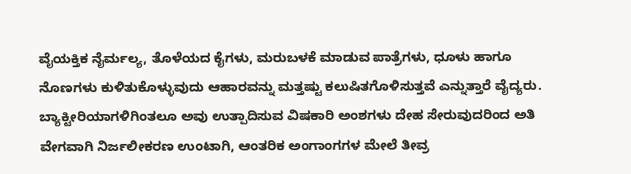ವೈಯಕ್ತಿಕ ನೈರ್ಮಲ್ಯ, ತೊಳೆಯದ ಕೈಗಳು, ಮರುಬಳಕೆ ಮಾಡುವ ಪಾತ್ರೆಗಳು, ಧೂಳು ಹಾಗೂ ನೊಣಗಳು ಕುಳಿತುಕೊಳ್ಳುವುದು ಆಹಾರವನ್ನು ಮತ್ತಷ್ಟು ಕಲುಷಿತಗೊಳಿಸುತ್ತವೆ ಎನ್ನುತ್ತಾರೆ ವೈದ್ಯರು. ಬ್ಯಾಕ್ಟೀರಿಯಾಗಳಿಗಿಂತಲೂ ಅವು ಉತ್ಪಾದಿಸುವ ವಿಷಕಾರಿ ಅಂಶಗಳು ದೇಹ ಸೇರುವುದರಿಂದ ಅತಿ ವೇಗವಾಗಿ ನಿರ್ಜಲೀಕರಣ ಉಂಟಾಗಿ, ಆಂತರಿಕ ಅಂಗಾಂಗಗಳ ಮೇಲೆ ತೀವ್ರ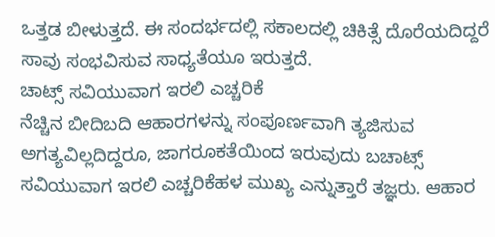ಒತ್ತಡ ಬೀಳುತ್ತದೆ. ಈ ಸಂದರ್ಭದಲ್ಲಿ ಸಕಾಲದಲ್ಲಿ ಚಿಕಿತ್ಸೆ ದೊರೆಯದಿದ್ದರೆ ಸಾವು ಸಂಭವಿಸುವ ಸಾಧ್ಯತೆಯೂ ಇರುತ್ತದೆ.
ಚಾಟ್ಸ್ ಸವಿಯುವಾಗ ಇರಲಿ ಎಚ್ಚರಿಕೆ
ನೆಚ್ಚಿನ ಬೀದಿಬದಿ ಆಹಾರಗಳನ್ನು ಸಂಪೂರ್ಣವಾಗಿ ತ್ಯಜಿಸುವ ಅಗತ್ಯವಿಲ್ಲದಿದ್ದರೂ, ಜಾಗರೂಕತೆಯಿಂದ ಇರುವುದು ಬಚಾಟ್ಸ್ ಸವಿಯುವಾಗ ಇರಲಿ ಎಚ್ಚರಿಕೆಹಳ ಮುಖ್ಯ ಎನ್ನುತ್ತಾರೆ ತಜ್ಞರು. ಆಹಾರ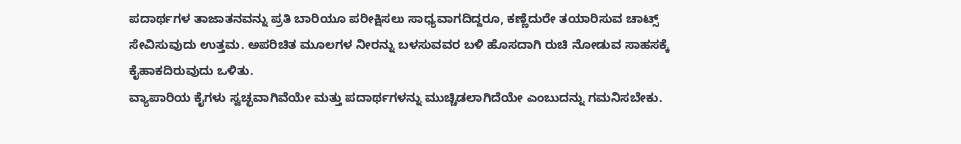ಪದಾರ್ಥಗಳ ತಾಜಾತನವನ್ನು ಪ್ರತಿ ಬಾರಿಯೂ ಪರೀಕ್ಷಿಸಲು ಸಾಧ್ಯವಾಗದಿದ್ದರೂ, ಕಣ್ಣೆದುರೇ ತಯಾರಿಸುವ ಚಾಟ್ಸ್ ಸೇವಿಸುವುದು ಉತ್ತಮ. ಅಪರಿಚಿತ ಮೂಲಗಳ ನೀರನ್ನು ಬಳಸುವವರ ಬಳಿ ಹೊಸದಾಗಿ ರುಚಿ ನೋಡುವ ಸಾಹಸಕ್ಕೆ ಕೈಹಾಕದಿರುವುದು ಒಳಿತು.
ವ್ಯಾಪಾರಿಯ ಕೈಗಳು ಸ್ವಚ್ಛವಾಗಿವೆಯೇ ಮತ್ತು ಪದಾರ್ಥಗಳನ್ನು ಮುಚ್ಚಿಡಲಾಗಿದೆಯೇ ಎಂಬುದನ್ನು ಗಮನಿಸಬೇಕು.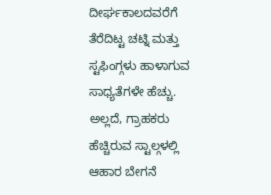ದೀರ್ಘಕಾಲದವರೆಗೆ ತೆರೆದಿಟ್ಟ ಚಟ್ನಿ ಮತ್ತು ಸ್ಟಫಿಂಗ್ಗಳು ಹಾಳಾಗುವ ಸಾಧ್ಯತೆಗಳೇ ಹೆಚ್ಚು. ಅಲ್ಲದೆ, ಗ್ರಾಹಕರು ಹೆಚ್ಚಿರುವ ಸ್ಟಾಲ್ಗಳಲ್ಲಿ ಆಹಾರ ಬೇಗನೆ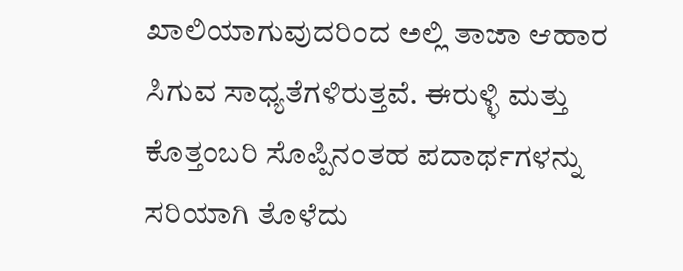ಖಾಲಿಯಾಗುವುದರಿಂದ ಅಲ್ಲಿ ತಾಜಾ ಆಹಾರ ಸಿಗುವ ಸಾಧ್ಯತೆಗಳಿರುತ್ತವೆ. ಈರುಳ್ಳಿ ಮತ್ತು ಕೊತ್ತಂಬರಿ ಸೊಪ್ಪಿನಂತಹ ಪದಾರ್ಥಗಳನ್ನು ಸರಿಯಾಗಿ ತೊಳೆದು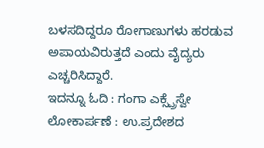ಬಳಸದಿದ್ದರೂ ರೋಗಾಣುಗಳು ಹರಡುವ ಅಪಾಯವಿರುತ್ತದೆ ಎಂದು ವೈದ್ಯರು ಎಚ್ಚರಿಸಿದ್ದಾರೆ.
ಇದನ್ನೂ ಓದಿ : ಗಂಗಾ ಎಕ್ಸ್ಪ್ರೆಸ್ವೇ ಲೋಕಾರ್ಪಣೆ : ಉ.ಪ್ರದೇಶದ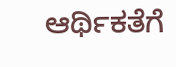ಆರ್ಥಿಕತೆಗೆ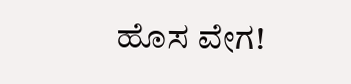ಹೊಸ ವೇಗ!